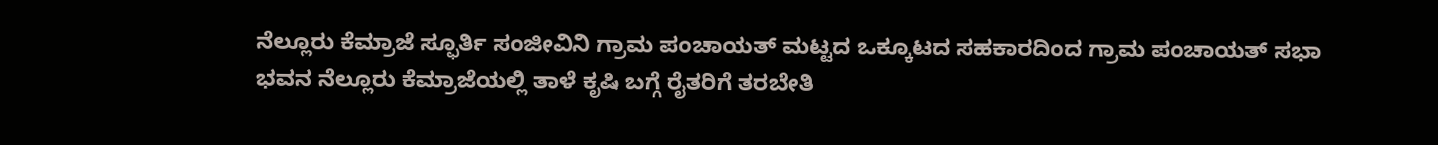ನೆಲ್ಲೂರು ಕೆಮ್ರಾಜೆ ಸ್ಫೂರ್ತಿ ಸಂಜೀವಿನಿ ಗ್ರಾಮ ಪಂಚಾಯತ್ ಮಟ್ಟದ ಒಕ್ಕೂಟದ ಸಹಕಾರದಿಂದ ಗ್ರಾಮ ಪಂಚಾಯತ್ ಸಭಾ ಭವನ ನೆಲ್ಲೂರು ಕೆಮ್ರಾಜೆಯಲ್ಲಿ ತಾಳೆ ಕೃಷಿ ಬಗ್ಗೆ ರೈತರಿಗೆ ತರಬೇತಿ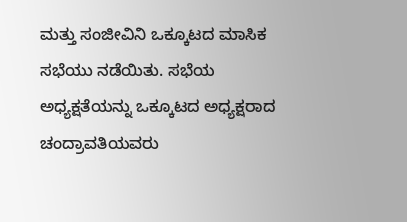ಮತ್ತು ಸಂಜೀವಿನಿ ಒಕ್ಕೂಟದ ಮಾಸಿಕ ಸಭೆಯು ನಡೆಯಿತು. ಸಭೆಯ ಅಧ್ಯಕ್ಷತೆಯನ್ನು ಒಕ್ಕೂಟದ ಅಧ್ಯಕ್ಷರಾದ ಚಂದ್ರಾವತಿಯವರು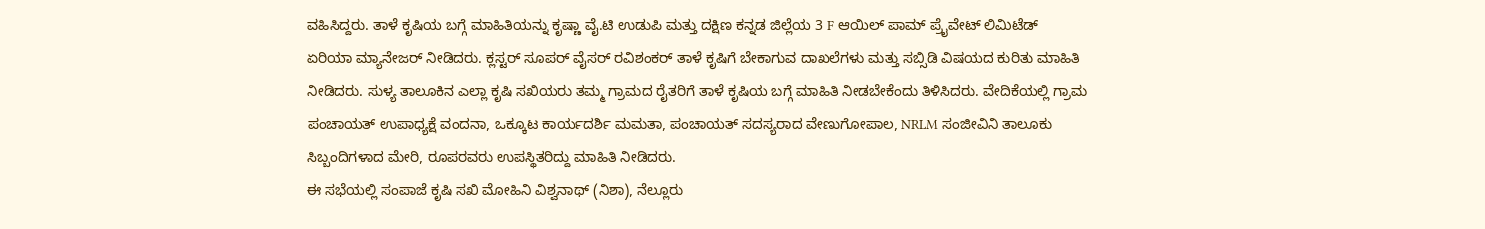ವಹಿಸಿದ್ದರು. ತಾಳೆ ಕೃಷಿಯ ಬಗ್ಗೆ ಮಾಹಿತಿಯನ್ನು ಕೃಷ್ಣಾ ವೈ.ಟಿ ಉಡುಪಿ ಮತ್ತು ದಕ್ಷಿಣ ಕನ್ನಡ ಜಿಲ್ಲೆಯ 3 F ಆಯಿಲ್ ಪಾಮ್ ಪ್ರೈವೇಟ್ ಲಿಮಿಟೆಡ್ ಏರಿಯಾ ಮ್ಯಾನೇಜರ್ ನೀಡಿದರು. ಕ್ಲಸ್ಟರ್ ಸೂಪರ್ ವೈಸರ್ ರವಿಶಂಕರ್ ತಾಳೆ ಕೃಷಿಗೆ ಬೇಕಾಗುವ ದಾಖಲೆಗಳು ಮತ್ತು ಸಬ್ಸಿಡಿ ವಿಷಯದ ಕುರಿತು ಮಾಹಿತಿ ನೀಡಿದರು. ಸುಳ್ಯ ತಾಲೂಕಿನ ಎಲ್ಲಾ ಕೃಷಿ ಸಖಿಯರು ತಮ್ಮ ಗ್ರಾಮದ ರೈತರಿಗೆ ತಾಳೆ ಕೃಷಿಯ ಬಗ್ಗೆ ಮಾಹಿತಿ ನೀಡಬೇಕೆಂದು ತಿಳಿಸಿದರು. ವೇದಿಕೆಯಲ್ಲಿ ಗ್ರಾಮ ಪಂಚಾಯತ್ ಉಪಾಧ್ಯಕ್ಷೆ ವಂದನಾ, ಒಕ್ಕೂಟ ಕಾರ್ಯದರ್ಶಿ ಮಮತಾ, ಪಂಚಾಯತ್ ಸದಸ್ಯರಾದ ವೇಣುಗೋಪಾಲ, NRLM ಸಂಜೀವಿನಿ ತಾಲೂಕು ಸಿಬ್ಬಂದಿಗಳಾದ ಮೇರಿ, ರೂಪರವರು ಉಪಸ್ಥಿತರಿದ್ದು ಮಾಹಿತಿ ನೀಡಿದರು.
ಈ ಸಭೆಯಲ್ಲಿ ಸಂಪಾಜೆ ಕೃಷಿ ಸಖಿ ಮೋಹಿನಿ ವಿಶ್ವನಾಥ್ (ನಿಶಾ), ನೆಲ್ಲೂರು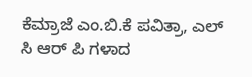ಕೆಮ್ರಾಜೆ ಎಂ.ಬಿ.ಕೆ ಪವಿತ್ರಾ, ಎಲ್ ಸಿ ಆರ್ ಪಿ ಗಳಾದ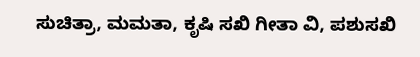ಸುಚಿತ್ರಾ, ಮಮತಾ, ಕೃಷಿ ಸಖಿ ಗೀತಾ ವಿ, ಪಶುಸಖಿ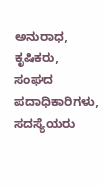ಅನುರಾಧ, ಕೃಷಿಕರು, ಸಂಘದ ಪದಾಧಿಕಾರಿಗಳು, ಸದಸ್ಯೆಯರು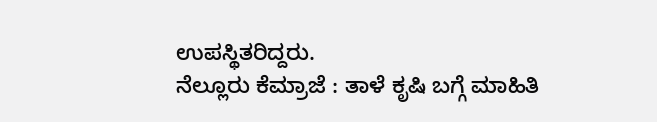ಉಪಸ್ಥಿತರಿದ್ದರು.
ನೆಲ್ಲೂರು ಕೆಮ್ರಾಜೆ : ತಾಳೆ ಕೃಷಿ ಬಗ್ಗೆ ಮಾಹಿತಿ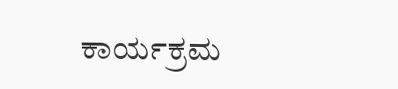ಕಾರ್ಯಕ್ರಮ